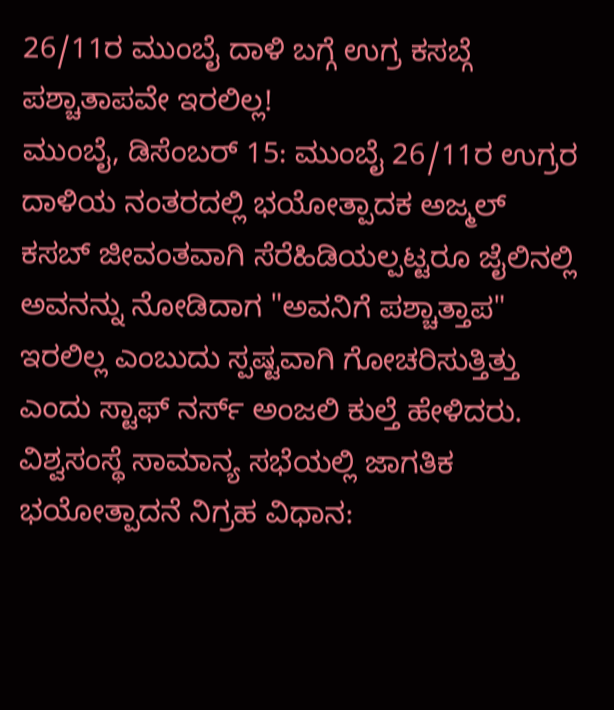26/11ರ ಮುಂಬೈ ದಾಳಿ ಬಗ್ಗೆ ಉಗ್ರ ಕಸಬ್ಗೆ ಪಶ್ಚಾತಾಪವೇ ಇರಲಿಲ್ಲ!
ಮುಂಬೈ, ಡಿಸೆಂಬರ್ 15: ಮುಂಬೈ 26/11ರ ಉಗ್ರರ ದಾಳಿಯ ನಂತರದಲ್ಲಿ ಭಯೋತ್ಪಾದಕ ಅಜ್ಮಲ್ ಕಸಬ್ ಜೀವಂತವಾಗಿ ಸೆರೆಹಿಡಿಯಲ್ಪಟ್ಟರೂ ಜೈಲಿನಲ್ಲಿ ಅವನನ್ನು ನೋಡಿದಾಗ "ಅವನಿಗೆ ಪಶ್ಚಾತ್ತಾಪ" ಇರಲಿಲ್ಲ ಎಂಬುದು ಸ್ಪಷ್ಟವಾಗಿ ಗೋಚರಿಸುತ್ತಿತ್ತು ಎಂದು ಸ್ಟಾಫ್ ನರ್ಸ್ ಅಂಜಲಿ ಕುಲ್ತೆ ಹೇಳಿದರು.
ವಿಶ್ವಸಂಸ್ಥೆ ಸಾಮಾನ್ಯ ಸಭೆಯಲ್ಲಿ ಜಾಗತಿಕ ಭಯೋತ್ಪಾದನೆ ನಿಗ್ರಹ ವಿಧಾನ: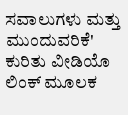ಸವಾಲುಗಳು ಮತ್ತು ಮುಂದುವರಿಕೆ' ಕುರಿತು ವೀಡಿಯೊ ಲಿಂಕ್ ಮೂಲಕ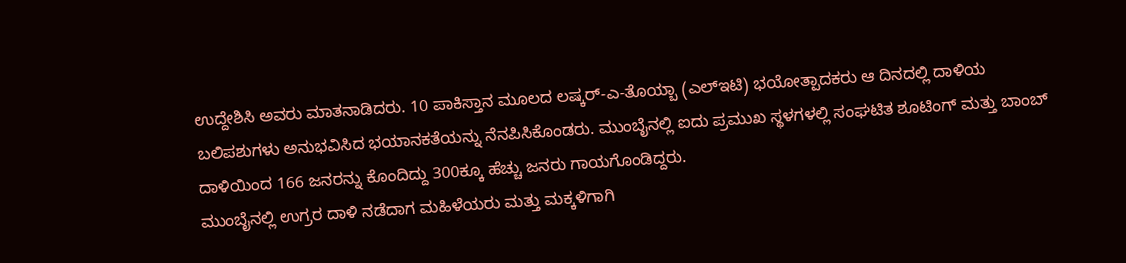ಉದ್ದೇಶಿಸಿ ಅವರು ಮಾತನಾಡಿದರು. 10 ಪಾಕಿಸ್ತಾನ ಮೂಲದ ಲಷ್ಕರ್-ಎ-ತೊಯ್ಬಾ (ಎಲ್ಇಟಿ) ಭಯೋತ್ಪಾದಕರು ಆ ದಿನದಲ್ಲಿ ದಾಳಿಯ ಬಲಿಪಶುಗಳು ಅನುಭವಿಸಿದ ಭಯಾನಕತೆಯನ್ನು ನೆನಪಿಸಿಕೊಂಡರು. ಮುಂಬೈನಲ್ಲಿ ಐದು ಪ್ರಮುಖ ಸ್ಥಳಗಳಲ್ಲಿ ಸಂಘಟಿತ ಶೂಟಿಂಗ್ ಮತ್ತು ಬಾಂಬ್ ದಾಳಿಯಿಂದ 166 ಜನರನ್ನು ಕೊಂದಿದ್ದು 300ಕ್ಕೂ ಹೆಚ್ಚು ಜನರು ಗಾಯಗೊಂಡಿದ್ದರು.
ಮುಂಬೈನಲ್ಲಿ ಉಗ್ರರ ದಾಳಿ ನಡೆದಾಗ ಮಹಿಳೆಯರು ಮತ್ತು ಮಕ್ಕಳಿಗಾಗಿ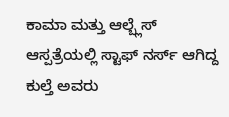ಕಾಮಾ ಮತ್ತು ಆಲ್ಬ್ಲೆಸ್ ಆಸ್ಪತ್ರೆಯಲ್ಲಿ ಸ್ಟಾಫ್ ನರ್ಸ್ ಆಗಿದ್ದ ಕುಲ್ತೆ ಅವರು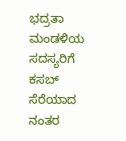ಭದ್ರತಾ ಮಂಡಳಿಯ ಸದಸ್ಯರಿಗೆ ಕಸಬ್ ಸೆರೆಯಾದ ನಂತರ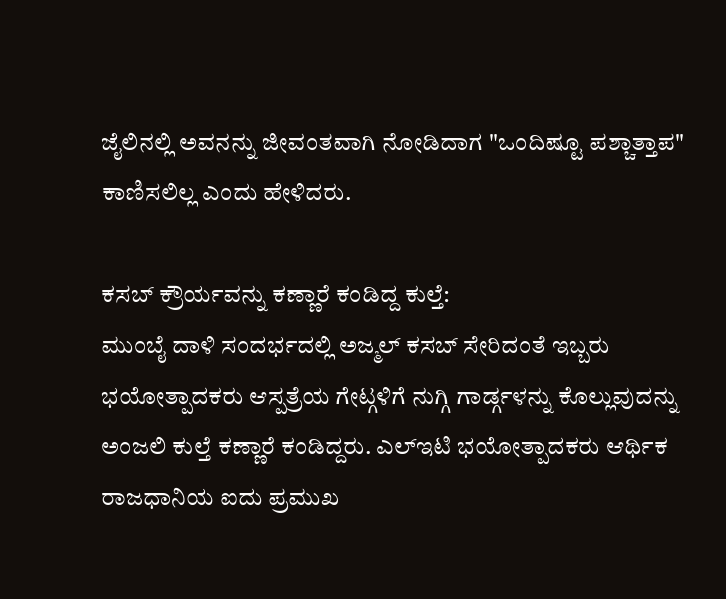ಜೈಲಿನಲ್ಲಿ ಅವನನ್ನು ಜೀವಂತವಾಗಿ ನೋಡಿದಾಗ "ಒಂದಿಷ್ಟೂ ಪಶ್ಚಾತ್ತಾಪ" ಕಾಣಿಸಲಿಲ್ಲ ಎಂದು ಹೇಳಿದರು.

ಕಸಬ್ ಕ್ರೌರ್ಯವನ್ನು ಕಣ್ಣಾರೆ ಕಂಡಿದ್ದ ಕುಲ್ತೆ:
ಮುಂಬೈ ದಾಳಿ ಸಂದರ್ಭದಲ್ಲಿ ಅಜ್ಮಲ್ ಕಸಬ್ ಸೇರಿದಂತೆ ಇಬ್ಬರು ಭಯೋತ್ಪಾದಕರು ಆಸ್ಪತ್ರೆಯ ಗೇಟ್ಗಳಿಗೆ ನುಗ್ಗಿ ಗಾರ್ಡ್ಗಳನ್ನು ಕೊಲ್ಲುವುದನ್ನು ಅಂಜಲಿ ಕುಲ್ತೆ ಕಣ್ಣಾರೆ ಕಂಡಿದ್ದರು. ಎಲ್ಇಟಿ ಭಯೋತ್ಪಾದಕರು ಆರ್ಥಿಕ ರಾಜಧಾನಿಯ ಐದು ಪ್ರಮುಖ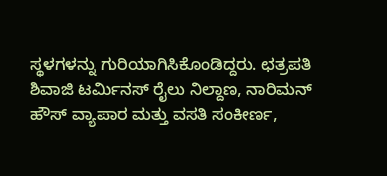ಸ್ಥಳಗಳನ್ನು ಗುರಿಯಾಗಿಸಿಕೊಂಡಿದ್ದರು. ಛತ್ರಪತಿ ಶಿವಾಜಿ ಟರ್ಮಿನಸ್ ರೈಲು ನಿಲ್ದಾಣ, ನಾರಿಮನ್ ಹೌಸ್ ವ್ಯಾಪಾರ ಮತ್ತು ವಸತಿ ಸಂಕೀರ್ಣ,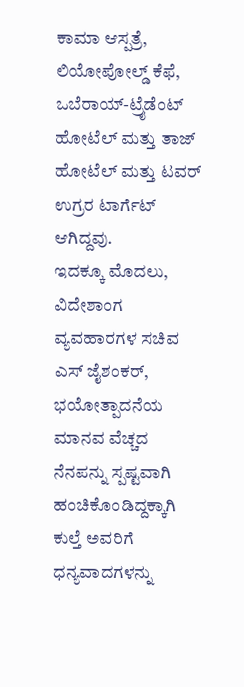ಕಾಮಾ ಆಸ್ಪತ್ರೆ, ಲಿಯೋಪೋಲ್ಡ್ ಕೆಫೆ, ಒಬೆರಾಯ್-ಟ್ರೈಡೆಂಟ್ ಹೋಟೆಲ್ ಮತ್ತು ತಾಜ್ ಹೋಟೆಲ್ ಮತ್ತು ಟವರ್ ಉಗ್ರರ ಟಾರ್ಗೆಟ್ ಆಗಿದ್ದವು.
ಇದಕ್ಕೂ ಮೊದಲು, ವಿದೇಶಾಂಗ ವ್ಯವಹಾರಗಳ ಸಚಿವ ಎಸ್ ಜೈಶಂಕರ್, ಭಯೋತ್ಪಾದನೆಯ ಮಾನವ ವೆಚ್ಚದ ನೆನಪನ್ನು ಸ್ಪಷ್ಟವಾಗಿ ಹಂಚಿಕೊಂಡಿದ್ದಕ್ಕಾಗಿ ಕುಲ್ತೆ ಅವರಿಗೆ ಧನ್ಯವಾದಗಳನ್ನು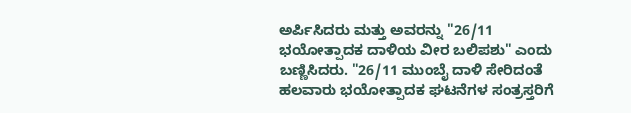ಅರ್ಪಿಸಿದರು ಮತ್ತು ಅವರನ್ನು "26/11 ಭಯೋತ್ಪಾದಕ ದಾಳಿಯ ವೀರ ಬಲಿಪಶು" ಎಂದು ಬಣ್ಣಿಸಿದರು. "26/11 ಮುಂಬೈ ದಾಳಿ ಸೇರಿದಂತೆ ಹಲವಾರು ಭಯೋತ್ಪಾದಕ ಘಟನೆಗಳ ಸಂತ್ರಸ್ತರಿಗೆ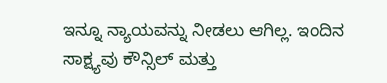ಇನ್ನೂ ನ್ಯಾಯವನ್ನು ನೀಡಲು ಆಗಿಲ್ಲ. ಇಂದಿನ ಸಾಕ್ಷ್ಯವು ಕೌನ್ಸಿಲ್ ಮತ್ತು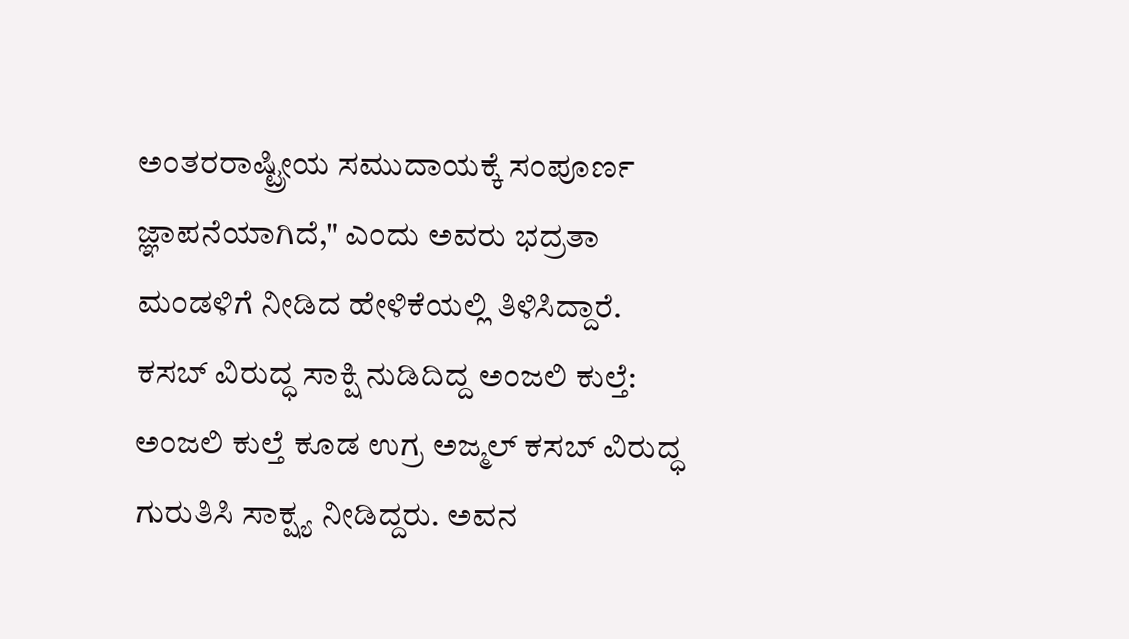ಅಂತರರಾಷ್ಟ್ರೀಯ ಸಮುದಾಯಕ್ಕೆ ಸಂಪೂರ್ಣ ಜ್ಞಾಪನೆಯಾಗಿದೆ," ಎಂದು ಅವರು ಭದ್ರತಾ ಮಂಡಳಿಗೆ ನೀಡಿದ ಹೇಳಿಕೆಯಲ್ಲಿ ತಿಳಿಸಿದ್ದಾರೆ.
ಕಸಬ್ ವಿರುದ್ಧ ಸಾಕ್ಷಿ ನುಡಿದಿದ್ದ ಅಂಜಲಿ ಕುಲ್ತೆ:
ಅಂಜಲಿ ಕುಲ್ತೆ ಕೂಡ ಉಗ್ರ ಅಜ್ಮಲ್ ಕಸಬ್ ವಿರುದ್ಧ ಗುರುತಿಸಿ ಸಾಕ್ಷ್ಯ ನೀಡಿದ್ದರು. ಅವನ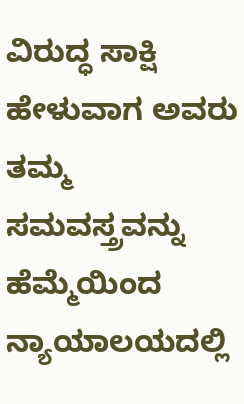ವಿರುದ್ಧ ಸಾಕ್ಷಿ ಹೇಳುವಾಗ ಅವರು ತಮ್ಮ ಸಮವಸ್ತ್ರವನ್ನು ಹೆಮ್ಮೆಯಿಂದ ನ್ಯಾಯಾಲಯದಲ್ಲಿ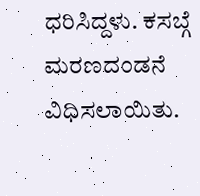ಧರಿಸಿದ್ದಳು. ಕಸಬ್ಗೆ ಮರಣದಂಡನೆ ವಿಧಿಸಲಾಯಿತು.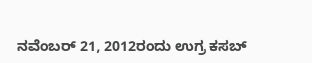ನವೆಂಬರ್ 21, 2012ರಂದು ಉಗ್ರ ಕಸಬ್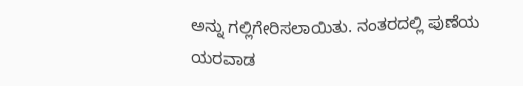ಅನ್ನು ಗಲ್ಲಿಗೇರಿಸಲಾಯಿತು. ನಂತರದಲ್ಲಿ ಪುಣೆಯ ಯರವಾಡ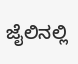ಜೈಲಿನಲ್ಲಿ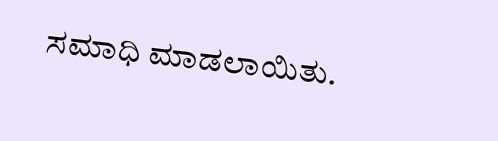ಸಮಾಧಿ ಮಾಡಲಾಯಿತು.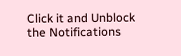Click it and Unblock the Notifications